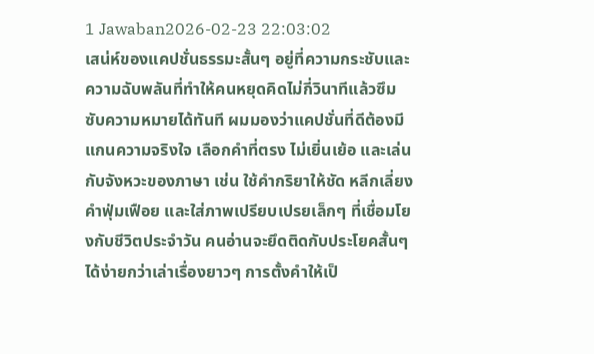1 Jawaban2026-02-23 22:03:02
เสน่ห์ของแคปชั่นธรรมะสั้นๆ อยู่ที่ความกระชับและความฉับพลันที่ทำให้คนหยุดคิดไม่กี่วินาทีแล้วซึมซับความหมายได้ทันที ผมมองว่าแคปชั่นที่ดีต้องมีแกนความจริงใจ เลือกคำที่ตรง ไม่เยิ่นเย้อ และเล่นกับจังหวะของภาษา เช่น ใช้คำกริยาให้ชัด หลีกเลี่ยงคำฟุ่มเฟือย และใส่ภาพเปรียบเปรยเล็กๆ ที่เชื่อมโยงกับชีวิตประจำวัน คนอ่านจะยึดติดกับประโยคสั้นๆ ได้ง่ายกว่าเล่าเรื่องยาวๆ การตั้งคำให้เป็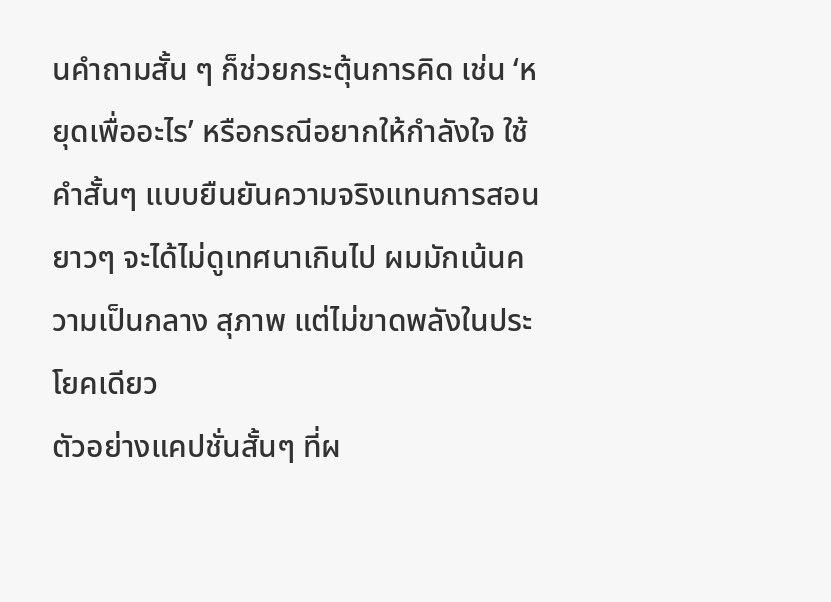นคำถามสั้น ๆ ก็ช่วยกระตุ้นการคิด เช่น ‘หยุดเพื่ออะไร’ หรือกรณีอยากให้กำลังใจ ใช้คำสั้นๆ แบบยืนยันความจริงแทนการสอนยาวๆ จะได้ไม่ดูเทศนาเกินไป ผมมักเน้นความเป็นกลาง สุภาพ แต่ไม่ขาดพลังในประโยคเดียว
ตัวอย่างแคปชั่นสั้นๆ ที่ผ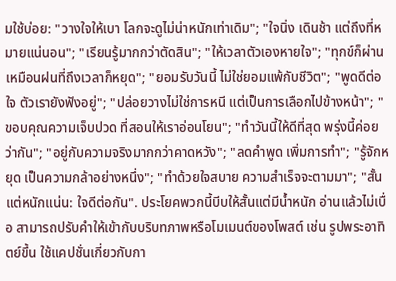มใช้บ่อย: "วางใจให้เบา โลกจะดูไม่น่าหนักเท่าเดิม"; "ใจนิ่ง เดินช้า แต่ถึงที่หมายแน่นอน"; "เรียนรู้มากกว่าตัดสิน"; "ให้เวลาตัวเองหายใจ"; "ทุกข์ก็ผ่าน เหมือนฝนที่ถึงเวลาก็หยุด"; "ยอมรับวันนี้ ไม่ใช่ยอมแพ้กับชีวิต"; "พูดดีต่อใจ ตัวเรายังฟังอยู่"; "ปล่อยวางไม่ใช่การหนี แต่เป็นการเลือกไปข้างหน้า"; "ขอบคุณความเจ็บปวด ที่สอนให้เราอ่อนโยน"; "ทำวันนี้ให้ดีที่สุด พรุ่งนี้ค่อยว่ากัน"; "อยู่กับความจริงมากกว่าคาดหวัง"; "ลดคำพูด เพิ่มการทำ"; "รู้จักหยุด เป็นความกล้าอย่างหนึ่ง"; "ทำด้วยใจสบาย ความสำเร็จจะตามมา"; "สั้นแต่หนักแน่น: ใจดีต่อกัน". ประโยคพวกนี้บีบให้สั้นแต่มีน้ำหนัก อ่านแล้วไม่เบื่อ สามารถปรับคำให้เข้ากับบริบทภาพหรือโมเมนต์ของโพสต์ เช่น รูปพระอาทิตย์ขึ้น ใช้แคปชั่นเกี่ยวกับกา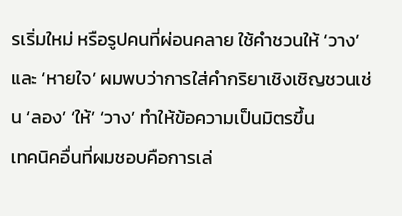รเริ่มใหม่ หรือรูปคนที่ผ่อนคลาย ใช้คำชวนให้ ‘วาง’ และ ‘หายใจ’ ผมพบว่าการใส่คำกริยาเชิงเชิญชวนเช่น ‘ลอง’ ‘ให้’ ‘วาง’ ทำให้ข้อความเป็นมิตรขึ้น
เทคนิคอื่นที่ผมชอบคือการเล่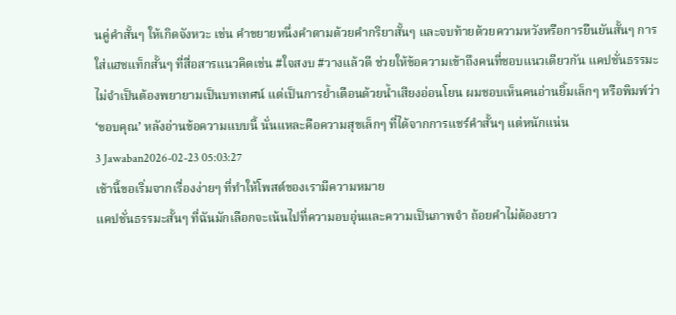นคู่คำสั้นๆ ให้เกิดจังหวะ เช่น คำขยายหนึ่งคำตามด้วยคำกริยาสั้นๆ และจบท้ายด้วยความหวังหรือการยืนยันสั้นๆ การใส่แฮชแท็กสั้นๆ ที่สื่อสารแนวคิดเช่น #ใจสงบ #วางแล้วดี ช่วยให้ข้อความเข้าถึงคนที่ชอบแนวเดียวกัน แคปชั่นธรรมะไม่จำเป็นต้องพยายามเป็นบทเทศน์ แต่เป็นการย้ำเตือนด้วยน้ำเสียงอ่อนโยน ผมชอบเห็นคนอ่านยิ้มเล็กๆ หรือพิมพ์ว่า ‘ขอบคุณ’ หลังอ่านข้อความแบบนี้ นั่นแหละคือความสุขเล็กๆ ที่ได้จากการแชร์คำสั้นๆ แต่หนักแน่น
3 Jawaban2026-02-23 05:03:27
เช้านี้ขอเริ่มจากเรื่องง่ายๆ ที่ทำให้โพสต์ของเรามีความหมาย
แคปชั่นธรรมะสั้นๆ ที่ฉันมักเลือกจะเน้นไปที่ความอบอุ่นและความเป็นภาพจำ ถ้อยคำไม่ต้องยาว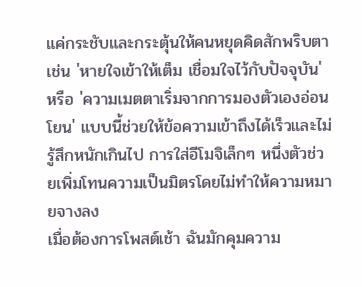แค่กระชับและกระตุ้นให้คนหยุดคิดสักพริบตา เช่น 'หายใจเข้าให้เต็ม เชื่อมใจไว้กับปัจจุบัน' หรือ 'ความเมตตาเริ่มจากการมองตัวเองอ่อนโยน' แบบนี้ช่วยให้ข้อความเข้าถึงได้เร็วและไม่รู้สึกหนักเกินไป การใส่อีโมจิเล็กๆ หนึ่งตัวช่วยเพิ่มโทนความเป็นมิตรโดยไม่ทำให้ความหมายจางลง
เมื่อต้องการโพสต์เช้า ฉันมักคุมความ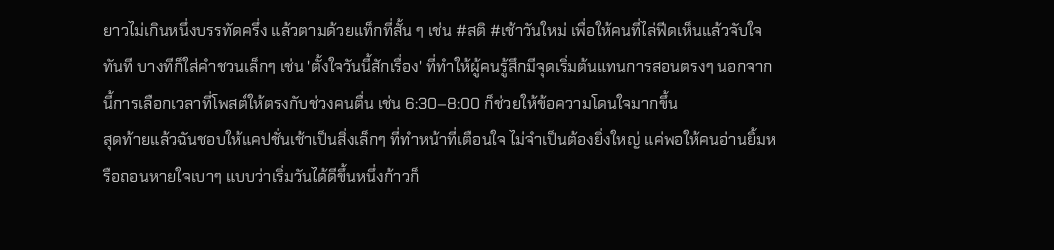ยาวไม่เกินหนึ่งบรรทัดครึ่ง แล้วตามด้วยแท็กที่สั้น ๆ เช่น #สติ #เช้าวันใหม่ เพื่อให้คนที่ไล่ฟีดเห็นแล้วจับใจทันที บางทีก็ใส่คำชวนเล็กๆ เช่น 'ตั้งใจวันนี้สักเรื่อง' ที่ทำให้ผู้คนรู้สึกมีจุดเริ่มต้นแทนการสอนตรงๆ นอกจากนี้การเลือกเวลาที่โพสต์ให้ตรงกับช่วงคนตื่น เช่น 6:30–8:00 ก็ช่วยให้ข้อความโดนใจมากขึ้น
สุดท้ายแล้วฉันชอบให้แคปชั่นเช้าเป็นสิ่งเล็กๆ ที่ทำหน้าที่เตือนใจ ไม่จำเป็นต้องยิ่งใหญ่ แค่พอให้คนอ่านยิ้มหรือถอนหายใจเบาๆ แบบว่าเริ่มวันได้ดีขึ้นหนึ่งก้าวก็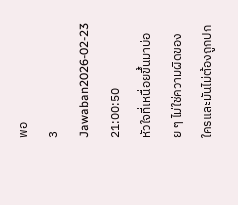พอ
3 Jawaban2026-02-23 21:00:50
หัวใจที่เหนื่อยขึ้นมาบ่อย ๆ ไม่ใช่ความผิดของใครและมันไม่ต้องถูกปก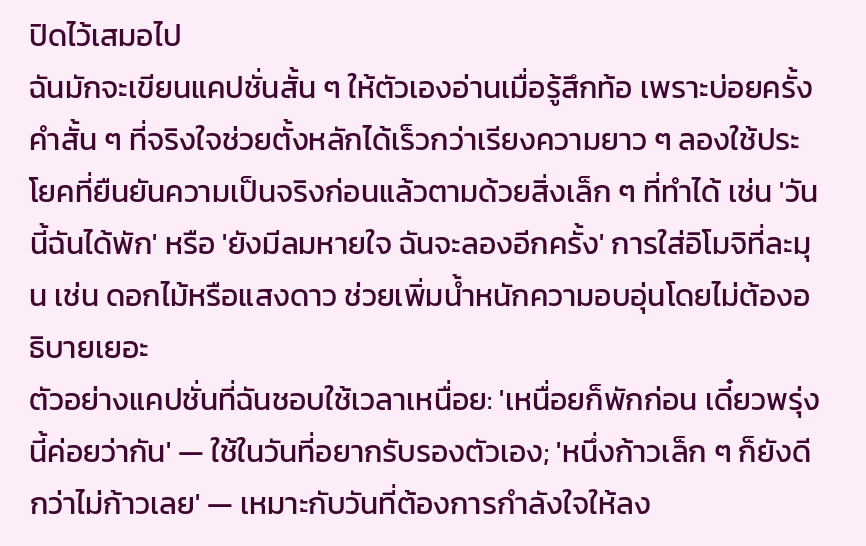ปิดไว้เสมอไป
ฉันมักจะเขียนแคปชั่นสั้น ๆ ให้ตัวเองอ่านเมื่อรู้สึกท้อ เพราะบ่อยครั้งคำสั้น ๆ ที่จริงใจช่วยตั้งหลักได้เร็วกว่าเรียงความยาว ๆ ลองใช้ประโยคที่ยืนยันความเป็นจริงก่อนแล้วตามด้วยสิ่งเล็ก ๆ ที่ทำได้ เช่น 'วันนี้ฉันได้พัก' หรือ 'ยังมีลมหายใจ ฉันจะลองอีกครั้ง' การใส่อิโมจิที่ละมุน เช่น ดอกไม้หรือแสงดาว ช่วยเพิ่มน้ำหนักความอบอุ่นโดยไม่ต้องอธิบายเยอะ
ตัวอย่างแคปชั่นที่ฉันชอบใช้เวลาเหนื่อย: 'เหนื่อยก็พักก่อน เดี๋ยวพรุ่งนี้ค่อยว่ากัน' — ใช้ในวันที่อยากรับรองตัวเอง; 'หนึ่งก้าวเล็ก ๆ ก็ยังดีกว่าไม่ก้าวเลย' — เหมาะกับวันที่ต้องการกำลังใจให้ลง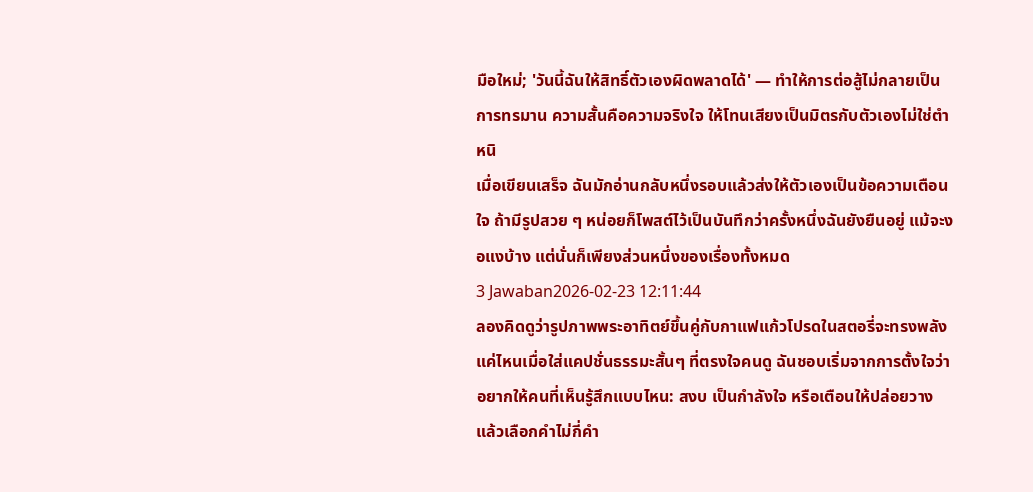มือใหม่; 'วันนี้ฉันให้สิทธิ์ตัวเองผิดพลาดได้' — ทำให้การต่อสู้ไม่กลายเป็นการทรมาน ความสั้นคือความจริงใจ ให้โทนเสียงเป็นมิตรกับตัวเองไม่ใช่ตำหนิ
เมื่อเขียนเสร็จ ฉันมักอ่านกลับหนึ่งรอบแล้วส่งให้ตัวเองเป็นข้อความเตือนใจ ถ้ามีรูปสวย ๆ หน่อยก็โพสต์ไว้เป็นบันทึกว่าครั้งหนึ่งฉันยังยืนอยู่ แม้จะงอแงบ้าง แต่นั่นก็เพียงส่วนหนึ่งของเรื่องทั้งหมด
3 Jawaban2026-02-23 12:11:44
ลองคิดดูว่ารูปภาพพระอาทิตย์ขึ้นคู่กับกาแฟแก้วโปรดในสตอรี่จะทรงพลังแค่ไหนเมื่อใส่แคปชั่นธรรมะสั้นๆ ที่ตรงใจคนดู ฉันชอบเริ่มจากการตั้งใจว่าอยากให้คนที่เห็นรู้สึกแบบไหน: สงบ เป็นกำลังใจ หรือเตือนให้ปล่อยวาง แล้วเลือกคำไม่กี่คำ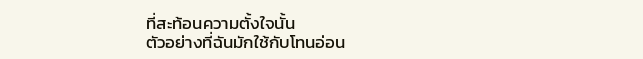ที่สะท้อนความตั้งใจนั้น
ตัวอย่างที่ฉันมักใช้กับโทนอ่อน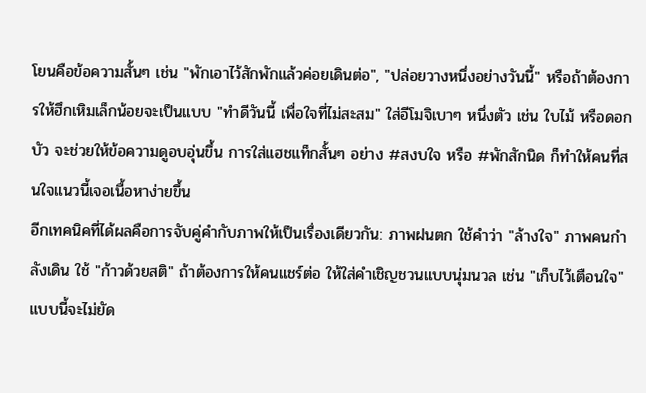โยนคือข้อความสั้นๆ เช่น "พักเอาไว้สักพักแล้วค่อยเดินต่อ", "ปล่อยวางหนึ่งอย่างวันนี้" หรือถ้าต้องการให้ฮึกเหิมเล็กน้อยจะเป็นแบบ "ทำดีวันนี้ เพื่อใจที่ไม่สะสม" ใส่อีโมจิเบาๆ หนึ่งตัว เช่น ใบไม้ หรือดอกบัว จะช่วยให้ข้อความดูอบอุ่นขึ้น การใส่แฮชแท็กสั้นๆ อย่าง #สงบใจ หรือ #พักสักนิด ก็ทำให้คนที่สนใจแนวนี้เจอเนื้อหาง่ายขึ้น
อีกเทคนิคที่ได้ผลคือการจับคู่คำกับภาพให้เป็นเรื่องเดียวกัน: ภาพฝนตก ใช้คำว่า "ล้างใจ" ภาพคนกำลังเดิน ใช้ "ก้าวด้วยสติ" ถ้าต้องการให้คนแชร์ต่อ ให้ใส่คำเชิญชวนแบบนุ่มนวล เช่น "เก็บไว้เตือนใจ" แบบนี้จะไม่ยัด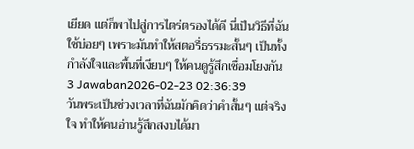เยียด แต่ก็พาไปสู่การไตร่ตรองได้ดี นี่เป็นวิธีที่ฉันใช้บ่อยๆ เพราะมันทำให้สตอรี่ธรรมะสั้นๆ เป็นทั้งกำลังใจและพื้นที่เงียบๆ ให้คนดูรู้สึกเชื่อมโยงกัน
3 Jawaban2026-02-23 02:36:39
วันพระเป็นช่วงเวลาที่ฉันมักคิดว่าคำสั้นๆ แต่จริงใจ ทำให้คนอ่านรู้สึกสงบได้มา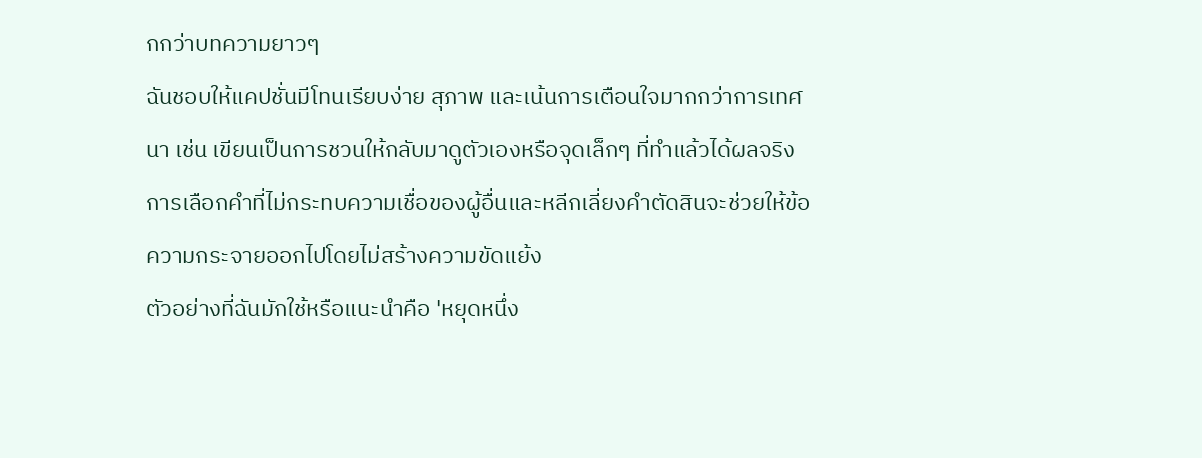กกว่าบทความยาวๆ
ฉันชอบให้แคปชั่นมีโทนเรียบง่าย สุภาพ และเน้นการเตือนใจมากกว่าการเทศนา เช่น เขียนเป็นการชวนให้กลับมาดูตัวเองหรือจุดเล็กๆ ที่ทำแล้วได้ผลจริง การเลือกคำที่ไม่กระทบความเชื่อของผู้อื่นและหลีกเลี่ยงคำตัดสินจะช่วยให้ข้อความกระจายออกไปโดยไม่สร้างความขัดแย้ง
ตัวอย่างที่ฉันมักใช้หรือแนะนำคือ 'หยุดหนึ่ง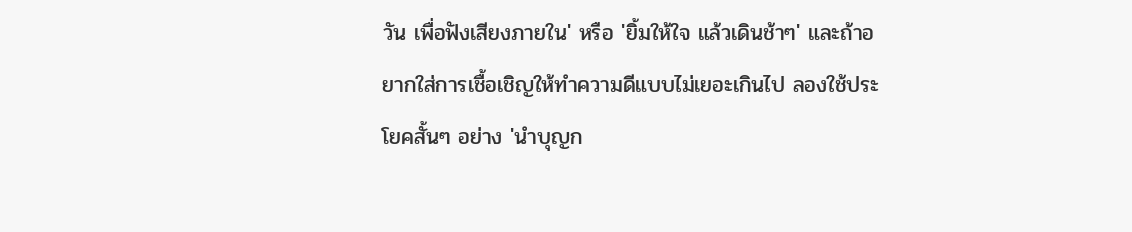วัน เพื่อฟังเสียงภายใน' หรือ 'ยิ้มให้ใจ แล้วเดินช้าๆ' และถ้าอยากใส่การเชื้อเชิญให้ทำความดีแบบไม่เยอะเกินไป ลองใช้ประโยคสั้นๆ อย่าง 'นำบุญก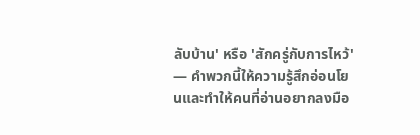ลับบ้าน' หรือ 'สักครู่กับการไหว้' — คำพวกนี้ให้ความรู้สึกอ่อนโยนและทำให้คนที่อ่านอยากลงมือ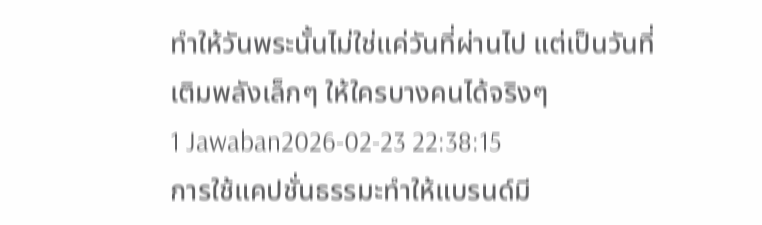ทำให้วันพระนั้นไม่ใช่แค่วันที่ผ่านไป แต่เป็นวันที่เติมพลังเล็กๆ ให้ใครบางคนได้จริงๆ
1 Jawaban2026-02-23 22:38:15
การใช้แคปชั่นธรรมะทำให้แบรนด์มี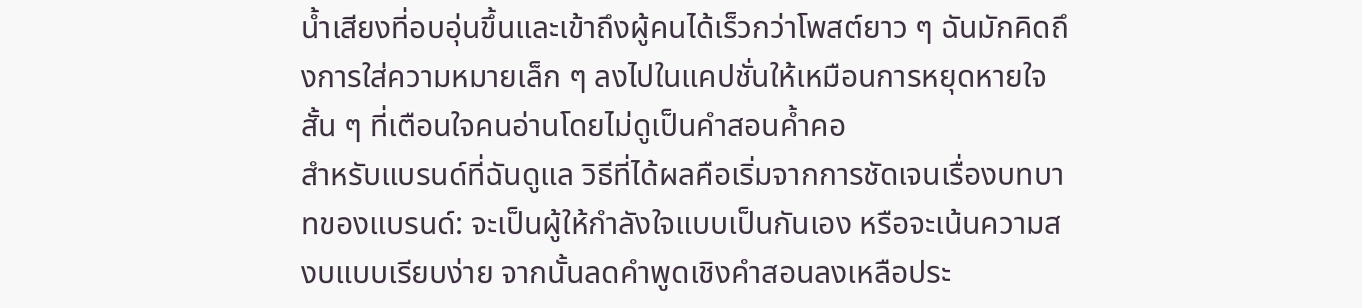น้ำเสียงที่อบอุ่นขึ้นและเข้าถึงผู้คนได้เร็วกว่าโพสต์ยาว ๆ ฉันมักคิดถึงการใส่ความหมายเล็ก ๆ ลงไปในแคปชั่นให้เหมือนการหยุดหายใจสั้น ๆ ที่เตือนใจคนอ่านโดยไม่ดูเป็นคำสอนค้ำคอ
สำหรับแบรนด์ที่ฉันดูแล วิธีที่ได้ผลคือเริ่มจากการชัดเจนเรื่องบทบาทของแบรนด์: จะเป็นผู้ให้กำลังใจแบบเป็นกันเอง หรือจะเน้นความสงบแบบเรียบง่าย จากนั้นลดคำพูดเชิงคำสอนลงเหลือประ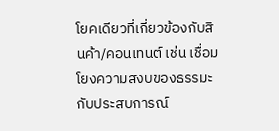โยคเดียวที่เกี่ยวข้องกับสินค้า/คอนเทนต์ เช่น เชื่อมโยงความสงบของธรรมะกับประสบการณ์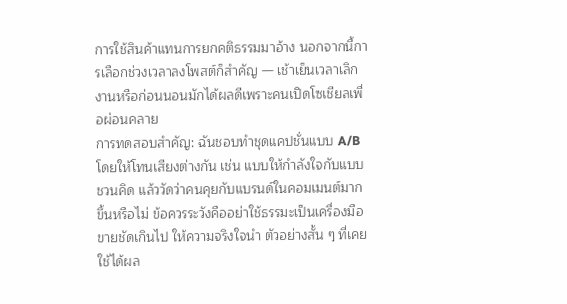การใช้สินค้าแทนการยกคติธรรมมาอ้าง นอกจากนี้การเลือกช่วงเวลาลงโพสต์ก็สำคัญ — เช้าเย็นเวลาเลิกงานหรือก่อนนอนมักได้ผลดีเพราะคนเปิดโซเชียลเพื่อผ่อนคลาย
การทดสอบสำคัญ: ฉันชอบทำชุดแคปชั่นแบบ A/B โดยให้โทนเสียงต่างกัน เช่น แบบให้กำลังใจกับแบบชวนคิด แล้ววัดว่าคนคุยกับแบรนด์ในคอมเมนต์มากขึ้นหรือไม่ ข้อควรระวังคืออย่าใช้ธรรมะเป็นเครื่องมือขายชัดเกินไป ให้ความจริงใจนำ ตัวอย่างสั้น ๆ ที่เคยใช้ได้ผล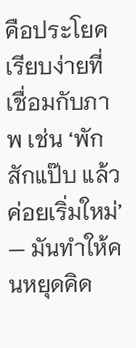คือประโยคเรียบง่ายที่เชื่อมกับภาพ เช่น ‘พักสักแป๊บ แล้วค่อยเริ่มใหม่’ — มันทำให้คนหยุดคิด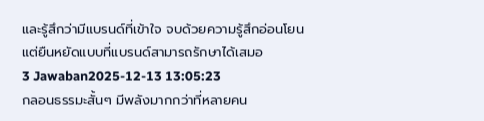และรู้สึกว่ามีแบรนด์ที่เข้าใจ จบด้วยความรู้สึกอ่อนโยนแต่ยืนหยัดแบบที่แบรนด์สามารถรักษาได้เสมอ
3 Jawaban2025-12-13 13:05:23
กลอนธรรมะสั้นๆ มีพลังมากกว่าที่หลายคน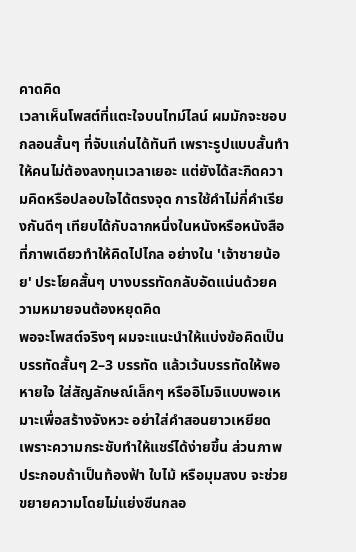คาดคิด
เวลาเห็นโพสต์ที่แตะใจบนไทม์ไลน์ ผมมักจะชอบกลอนสั้นๆ ที่จับแก่นได้ทันที เพราะรูปแบบสั้นทำให้คนไม่ต้องลงทุนเวลาเยอะ แต่ยังได้สะกิดความคิดหรือปลอบใจได้ตรงจุด การใช้คำไม่กี่คำเรียงกันดีๆ เทียบได้กับฉากหนึ่งในหนังหรือหนังสือที่ภาพเดียวทำให้คิดไปไกล อย่างใน 'เจ้าชายน้อย' ประโยคสั้นๆ บางบรรทัดกลับอัดแน่นด้วยความหมายจนต้องหยุดคิด
พอจะโพสต์จริงๆ ผมจะแนะนำให้แบ่งข้อคิดเป็นบรรทัดสั้นๆ 2–3 บรรทัด แล้วเว้นบรรทัดให้พอหายใจ ใส่สัญลักษณ์เล็กๆ หรืออิโมจิแบบพอเหมาะเพื่อสร้างจังหวะ อย่าใส่คำสอนยาวเหยียด เพราะความกระชับทำให้แชร์ได้ง่ายขึ้น ส่วนภาพประกอบถ้าเป็นท้องฟ้า ใบไม้ หรือมุมสงบ จะช่วยขยายความโดยไม่แย่งซีนกลอ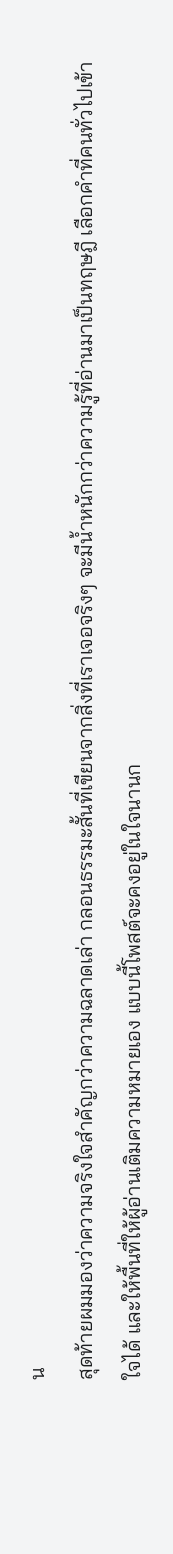น
สุดท้ายผมมองว่าความจริงใจสำคัญกว่าความฉลาดเล่า กลอนธรรมะสั้นที่เขียนจากสิ่งที่เราเจอจริงๆ จะมีน้ำหนักกว่าความรู้ที่อ่านมาเป็นทฤษฎี เลือกคำที่คนทั่วไปเข้าใจได้ และให้พื้นที่ให้ผู้อ่านเติมความหมายเอง แบบนี้โพสต์จะคงอยู่ในใจนานก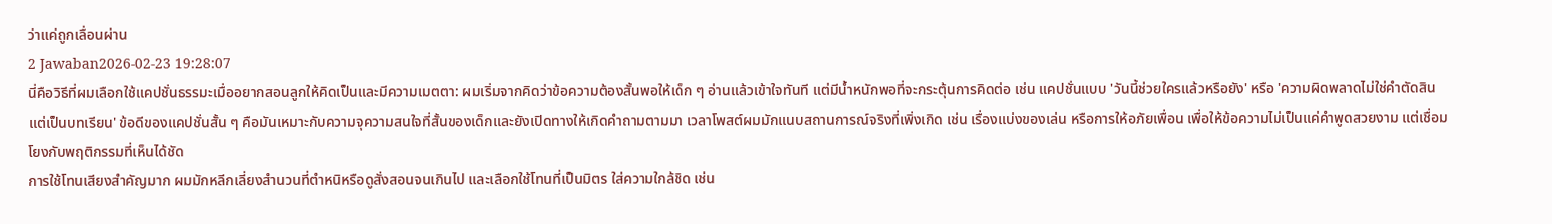ว่าแค่ถูกเลื่อนผ่าน
2 Jawaban2026-02-23 19:28:07
นี่คือวิธีที่ผมเลือกใช้แคปชั่นธรรมะเมื่ออยากสอนลูกให้คิดเป็นและมีความเมตตา: ผมเริ่มจากคิดว่าข้อความต้องสั้นพอให้เด็ก ๆ อ่านแล้วเข้าใจทันที แต่มีน้ำหนักพอที่จะกระตุ้นการคิดต่อ เช่น แคปชั่นแบบ 'วันนี้ช่วยใครแล้วหรือยัง' หรือ 'ความผิดพลาดไม่ใช่คำตัดสิน แต่เป็นบทเรียน' ข้อดีของแคปชั่นสั้น ๆ คือมันเหมาะกับความจุความสนใจที่สั้นของเด็กและยังเปิดทางให้เกิดคำถามตามมา เวลาโพสต์ผมมักแนบสถานการณ์จริงที่เพิ่งเกิด เช่น เรื่องแบ่งของเล่น หรือการให้อภัยเพื่อน เพื่อให้ข้อความไม่เป็นแค่คำพูดสวยงาม แต่เชื่อมโยงกับพฤติกรรมที่เห็นได้ชัด
การใช้โทนเสียงสำคัญมาก ผมมักหลีกเลี่ยงสำนวนที่ตำหนิหรือดูสั่งสอนจนเกินไป และเลือกใช้โทนที่เป็นมิตร ใส่ความใกล้ชิด เช่น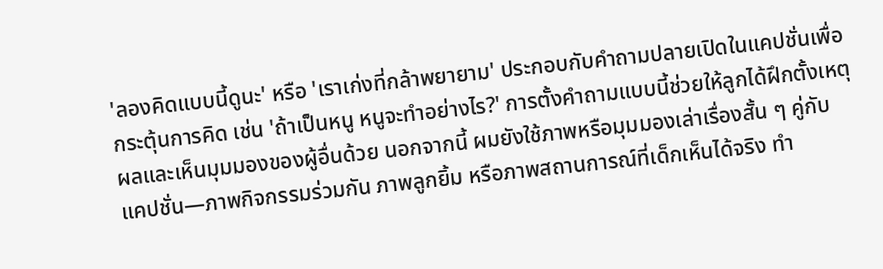'ลองคิดแบบนี้ดูนะ' หรือ 'เราเก่งที่กล้าพยายาม' ประกอบกับคำถามปลายเปิดในแคปชั่นเพื่อกระตุ้นการคิด เช่น 'ถ้าเป็นหนู หนูจะทำอย่างไร?' การตั้งคำถามแบบนี้ช่วยให้ลูกได้ฝึกตั้งเหตุผลและเห็นมุมมองของผู้อื่นด้วย นอกจากนี้ ผมยังใช้ภาพหรือมุมมองเล่าเรื่องสั้น ๆ คู่กับแคปชั่น—ภาพกิจกรรมร่วมกัน ภาพลูกยิ้ม หรือภาพสถานการณ์ที่เด็กเห็นได้จริง ทำ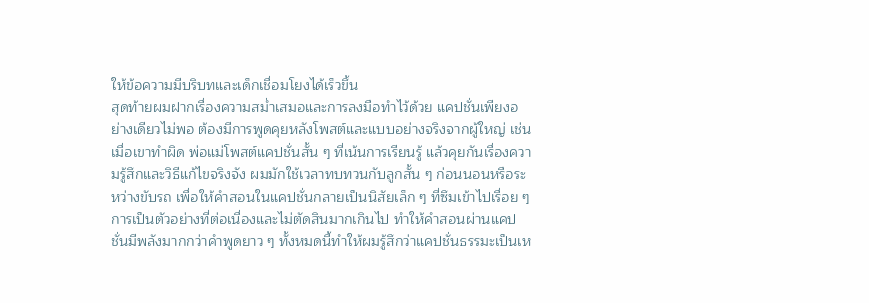ให้ข้อความมีบริบทและเด็กเชื่อมโยงได้เร็วขึ้น
สุดท้ายผมฝากเรื่องความสม่ำเสมอและการลงมือทำไว้ด้วย แคปชั่นเพียงอย่างเดียวไม่พอ ต้องมีการพูดคุยหลังโพสต์และแบบอย่างจริงจากผู้ใหญ่ เช่น เมื่อเขาทำผิด พ่อแม่โพสต์แคปชั่นสั้น ๆ ที่เน้นการเรียนรู้ แล้วคุยกันเรื่องความรู้สึกและวิธีแก้ไขจริงจัง ผมมักใช้เวลาทบทวนกับลูกสั้น ๆ ก่อนนอนหรือระหว่างขับรถ เพื่อให้คำสอนในแคปชั่นกลายเป็นนิสัยเล็ก ๆ ที่ซึมเข้าไปเรื่อย ๆ การเป็นตัวอย่างที่ต่อเนื่องและไม่ตัดสินมากเกินไป ทำให้คำสอนผ่านแคปชั่นมีพลังมากกว่าคำพูดยาว ๆ ทั้งหมดนี้ทำให้ผมรู้สึกว่าแคปชั่นธรรมะเป็นเห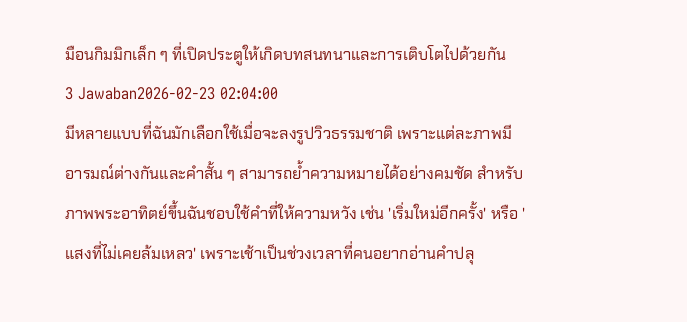มือนกิมมิกเล็ก ๆ ที่เปิดประตูให้เกิดบทสนทนาและการเติบโตไปด้วยกัน
3 Jawaban2026-02-23 02:04:00
มีหลายแบบที่ฉันมักเลือกใช้เมื่อจะลงรูปวิวธรรมชาติ เพราะแต่ละภาพมีอารมณ์ต่างกันและคำสั้น ๆ สามารถย้ำความหมายได้อย่างคมชัด สำหรับภาพพระอาทิตย์ขึ้นฉันชอบใช้คำที่ให้ความหวัง เช่น 'เริ่มใหม่อีกครั้ง' หรือ 'แสงที่ไม่เคยล้มเหลว' เพราะเช้าเป็นช่วงเวลาที่คนอยากอ่านคำปลุ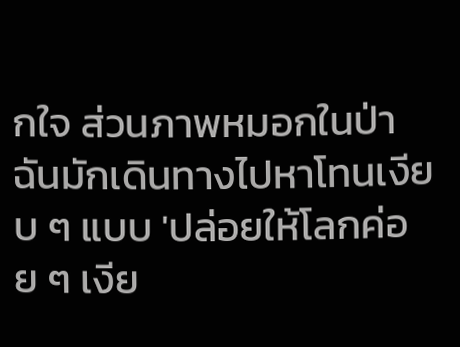กใจ ส่วนภาพหมอกในป่า ฉันมักเดินทางไปหาโทนเงียบ ๆ แบบ 'ปล่อยให้โลกค่อย ๆ เงีย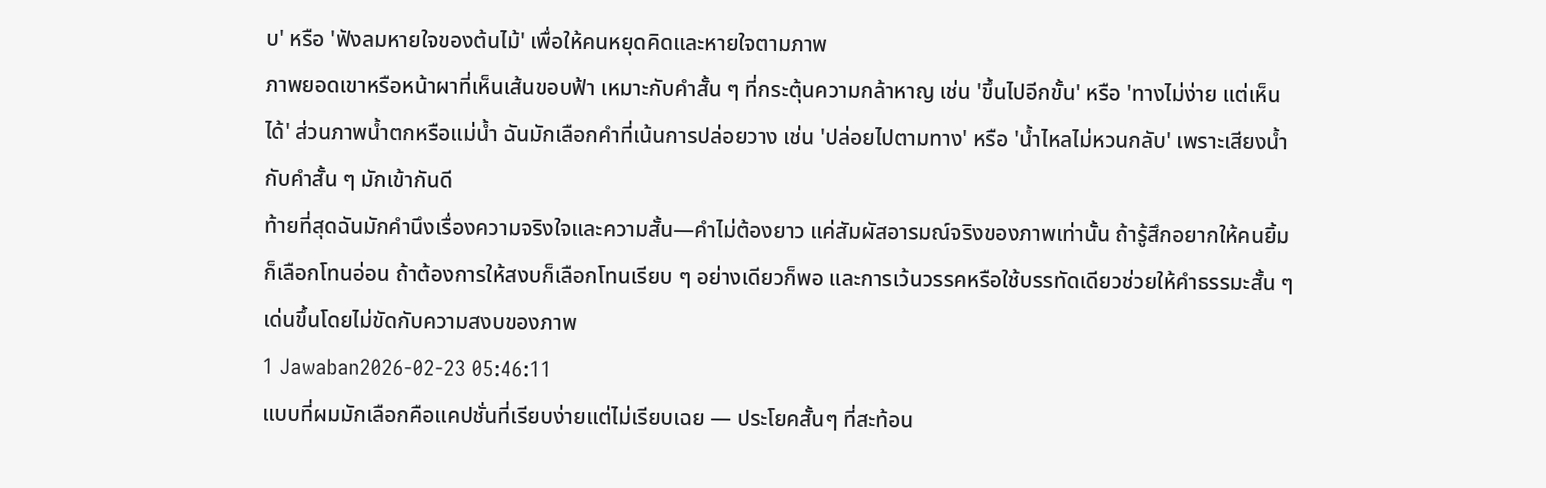บ' หรือ 'ฟังลมหายใจของต้นไม้' เพื่อให้คนหยุดคิดและหายใจตามภาพ
ภาพยอดเขาหรือหน้าผาที่เห็นเส้นขอบฟ้า เหมาะกับคำสั้น ๆ ที่กระตุ้นความกล้าหาญ เช่น 'ขึ้นไปอีกขั้น' หรือ 'ทางไม่ง่าย แต่เห็นได้' ส่วนภาพน้ำตกหรือแม่น้ำ ฉันมักเลือกคำที่เน้นการปล่อยวาง เช่น 'ปล่อยไปตามทาง' หรือ 'น้ำไหลไม่หวนกลับ' เพราะเสียงน้ำกับคำสั้น ๆ มักเข้ากันดี
ท้ายที่สุดฉันมักคำนึงเรื่องความจริงใจและความสั้น—คำไม่ต้องยาว แค่สัมผัสอารมณ์จริงของภาพเท่านั้น ถ้ารู้สึกอยากให้คนยิ้มก็เลือกโทนอ่อน ถ้าต้องการให้สงบก็เลือกโทนเรียบ ๆ อย่างเดียวก็พอ และการเว้นวรรคหรือใช้บรรทัดเดียวช่วยให้คำธรรมะสั้น ๆ เด่นขึ้นโดยไม่ขัดกับความสงบของภาพ
1 Jawaban2026-02-23 05:46:11
แบบที่ผมมักเลือกคือแคปชั่นที่เรียบง่ายแต่ไม่เรียบเฉย — ประโยคสั้นๆ ที่สะท้อน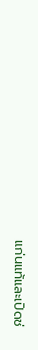แก่นแท้และเปิดช่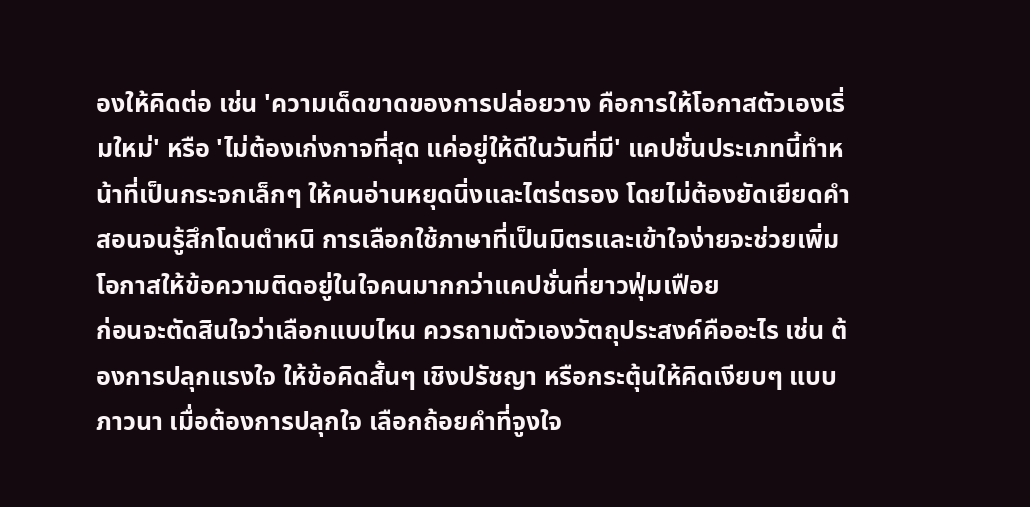องให้คิดต่อ เช่น 'ความเด็ดขาดของการปล่อยวาง คือการให้โอกาสตัวเองเริ่มใหม่' หรือ 'ไม่ต้องเก่งกาจที่สุด แค่อยู่ให้ดีในวันที่มี' แคปชั่นประเภทนี้ทำหน้าที่เป็นกระจกเล็กๆ ให้คนอ่านหยุดนิ่งและไตร่ตรอง โดยไม่ต้องยัดเยียดคำสอนจนรู้สึกโดนตำหนิ การเลือกใช้ภาษาที่เป็นมิตรและเข้าใจง่ายจะช่วยเพิ่มโอกาสให้ข้อความติดอยู่ในใจคนมากกว่าแคปชั่นที่ยาวฟุ่มเฟือย
ก่อนจะตัดสินใจว่าเลือกแบบไหน ควรถามตัวเองวัตถุประสงค์คืออะไร เช่น ต้องการปลุกแรงใจ ให้ข้อคิดสั้นๆ เชิงปรัชญา หรือกระตุ้นให้คิดเงียบๆ แบบภาวนา เมื่อต้องการปลุกใจ เลือกถ้อยคำที่จูงใจ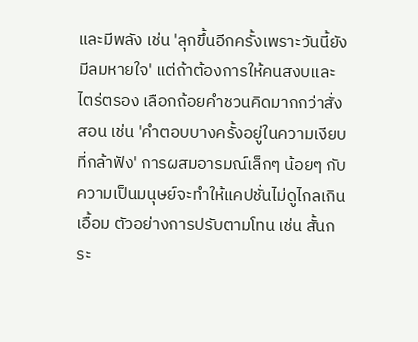และมีพลัง เช่น 'ลุกขึ้นอีกครั้งเพราะวันนี้ยังมีลมหายใจ' แต่ถ้าต้องการให้คนสงบและไตร่ตรอง เลือกถ้อยคำชวนคิดมากกว่าสั่งสอน เช่น 'คำตอบบางครั้งอยู่ในความเงียบที่กล้าฟัง' การผสมอารมณ์เล็กๆ น้อยๆ กับความเป็นมนุษย์จะทำให้แคปชั่นไม่ดูไกลเกินเอื้อม ตัวอย่างการปรับตามโทน เช่น สั้นกระ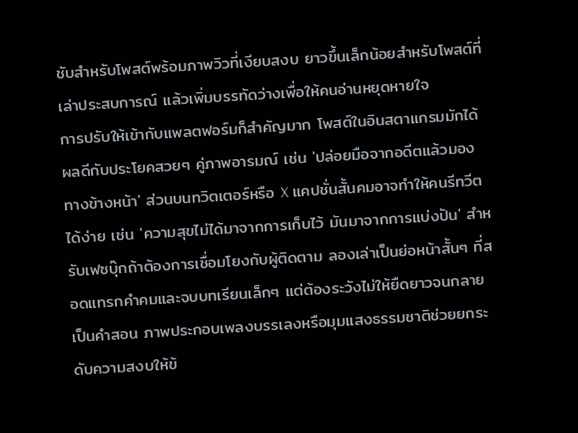ชับสำหรับโพสต์พร้อมภาพวิวที่เงียบสงบ ยาวขึ้นเล็กน้อยสำหรับโพสต์ที่เล่าประสบการณ์ แล้วเพิ่มบรรทัดว่างเพื่อให้คนอ่านหยุดหายใจ
การปรับให้เข้ากับแพลตฟอร์มก็สำคัญมาก โพสต์ในอินสตาแกรมมักได้ผลดีกับประโยคสวยๆ คู่ภาพอารมณ์ เช่น 'ปล่อยมือจากอดีตแล้วมองทางข้างหน้า' ส่วนบนทวิตเตอร์หรือ X แคปชั่นสั้นคมอาจทำให้คนรีทวีตได้ง่าย เช่น 'ความสุขไม่ได้มาจากการเก็บไว้ มันมาจากการแบ่งปัน' สำหรับเฟซบุ๊กถ้าต้องการเชื่อมโยงกับผู้ติดตาม ลองเล่าเป็นย่อหน้าสั้นๆ ที่สอดแทรกคำคมและจบบทเรียนเล็กๆ แต่ต้องระวังไม่ให้ยืดยาวจนกลายเป็นคำสอน ภาพประกอบเพลงบรรเลงหรือมุมแสงธรรมชาติช่วยยกระดับความสงบให้ข้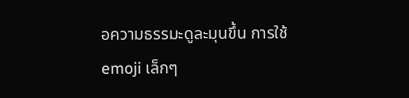อความธรรมะดูละมุนขึ้น การใช้ emoji เล็กๆ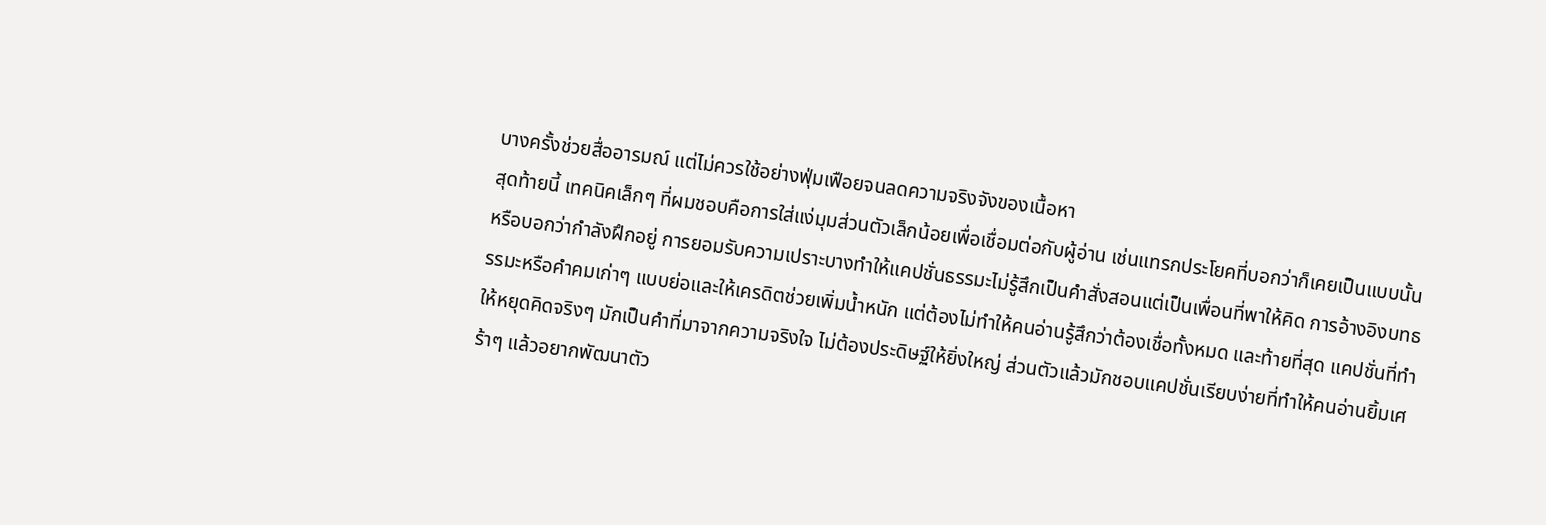บางครั้งช่วยสื่ออารมณ์ แต่ไม่ควรใช้อย่างฟุ่มเฟือยจนลดความจริงจังของเนื้อหา
สุดท้ายนี้ เทคนิคเล็กๆ ที่ผมชอบคือการใส่แง่มุมส่วนตัวเล็กน้อยเพื่อเชื่อมต่อกับผู้อ่าน เช่นแทรกประโยคที่บอกว่าก็เคยเป็นแบบนั้นหรือบอกว่ากำลังฝึกอยู่ การยอมรับความเปราะบางทำให้แคปชั่นธรรมะไม่รู้สึกเป็นคำสั่งสอนแต่เป็นเพื่อนที่พาให้คิด การอ้างอิงบทธรรมะหรือคำคมเก่าๆ แบบย่อและให้เครดิตช่วยเพิ่มน้ำหนัก แต่ต้องไม่ทำให้คนอ่านรู้สึกว่าต้องเชื่อทั้งหมด และท้ายที่สุด แคปชั่นที่ทำให้หยุดคิดจริงๆ มักเป็นคำที่มาจากความจริงใจ ไม่ต้องประดิษฐ์ให้ยิ่งใหญ่ ส่วนตัวแล้วมักชอบแคปชั่นเรียบง่ายที่ทำให้คนอ่านยิ้มเศร้าๆ แล้วอยากพัฒนาตัว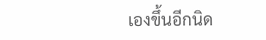เองขึ้นอีกนิด